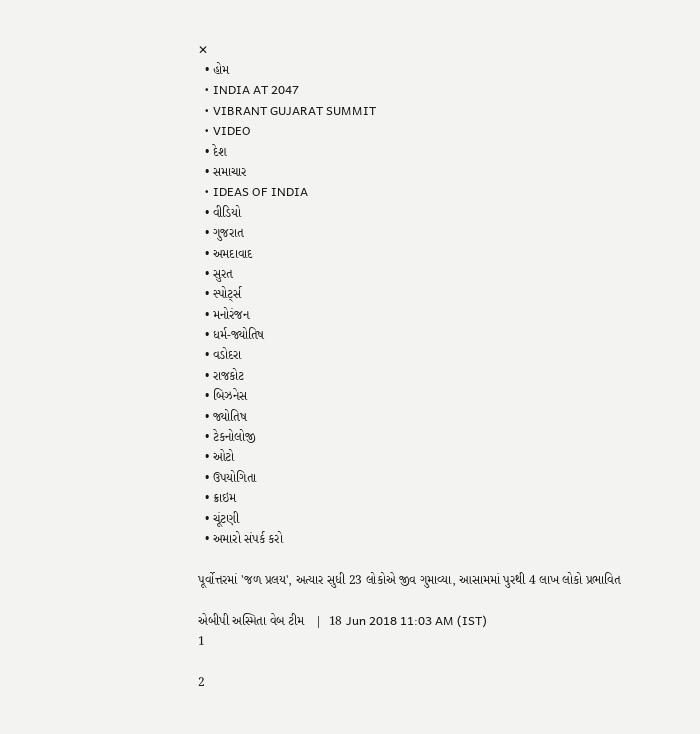✕
  • હોમ
  • INDIA AT 2047
  • VIBRANT GUJARAT SUMMIT
  • VIDEO
  • દેશ
  • સમાચાર
  • IDEAS OF INDIA
  • વીડિયો
  • ગુજરાત
  • અમદાવાદ
  • સુરત
  • સ્પોર્ટ્સ
  • મનોરંજન
  • ધર્મ-જ્યોતિષ
  • વડોદરા
  • રાજકોટ
  • બિઝનેસ
  • જ્યોતિષ
  • ટેકનોલોજી
  • ઓટો
  • ઉપયોગિતા
  • ક્રાઇમ
  • ચૂંટણી
  • અમારો સંપર્ક કરો

પૂર્વોત્તરમાં 'જળ પ્રલય', અત્યાર સુધી 23 લોકોએ જીવ ગુમાવ્યા, આસામમાં પુરથી 4 લાખ લોકો પ્રભાવિત

એબીપી અસ્મિતા વેબ ટીમ   |  18 Jun 2018 11:03 AM (IST)
1

2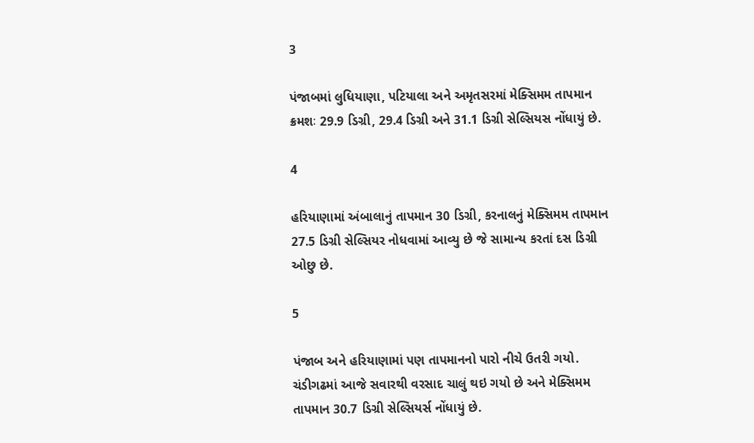3

પંજાબમાં લુધિયાણા, પટિયાલા અને અમૃતસરમાં મેક્સિમમ તાપમાન ક્રમશઃ 29.9 ડિગ્રી, 29.4 ડિગ્રી અને 31.1 ડિગ્રી સેલ્સિયસ નોંધાયું છે.

4

હરિયાણામાં અંબાલાનું તાપમાન 30 ડિગ્રી, કરનાલનું મેક્સિમમ તાપમાન 27.5 ડિગ્રી સેલ્સિયર નોધવામાં આવ્યુ છે જે સામાન્ય કરતાં દસ ડિગ્રી ઓછુ છે.

5

પંજાબ અને હરિયાણામાં પણ તાપમાનનો પારો નીચે ઉતરી ગયો. ચંડીગઢમાં આજે સવારથી વરસાદ ચાલું થઇ ગયો છે અને મેક્સિમમ તાપમાન 30.7 ડિગ્રી સેલ્સિયર્સ નોંધાયું છે.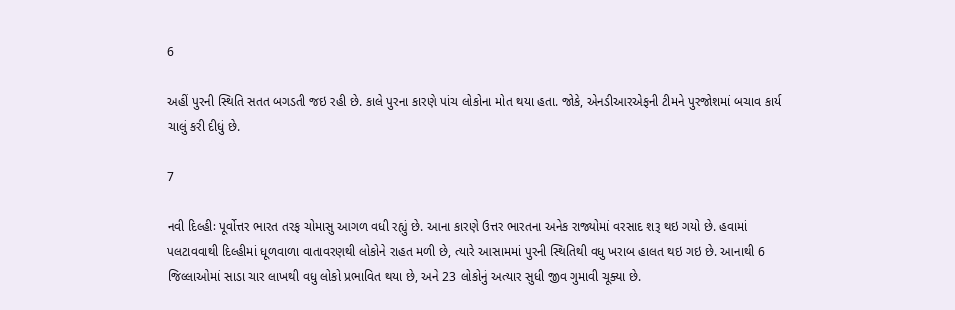6

અહીં પુરની સ્થિતિ સતત બગડતી જઇ રહી છે. કાલે પુરના કારણે પાંચ લોકોના મોત થયા હતા. જોકે, એનડીઆરએફની ટીમને પુરજોશમાં બચાવ કાર્ય ચાલું કરી દીધું છે.

7

નવી દિલ્હીઃ પૂર્વોત્તર ભારત તરફ ચોમાસુ આગળ વધી રહ્યું છે. આના કારણે ઉત્તર ભારતના અનેક રાજ્યોમાં વરસાદ શરૂ થઇ ગયો છે. હવામાં પલટાવવાથી દિલ્હીમાં ધૂળવાળા વાતાવરણથી લોકોને રાહત મળી છે, ત્યારે આસામમાં પુરની સ્થિતિથી વધુ ખરાબ હાલત થઇ ગઇ છે. આનાથી 6 જિલ્લાઓમાં સાડા ચાર લાખથી વધુ લોકો પ્રભાવિત થયા છે, અને 23 લોકોનું અત્યાર સુધી જીવ ગુમાવી ચૂક્યા છે.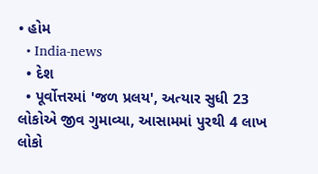• હોમ
  • India-news
  • દેશ
  • પૂર્વોત્તરમાં 'જળ પ્રલય', અત્યાર સુધી 23 લોકોએ જીવ ગુમાવ્યા, આસામમાં પુરથી 4 લાખ લોકો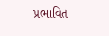પ્રભાવિત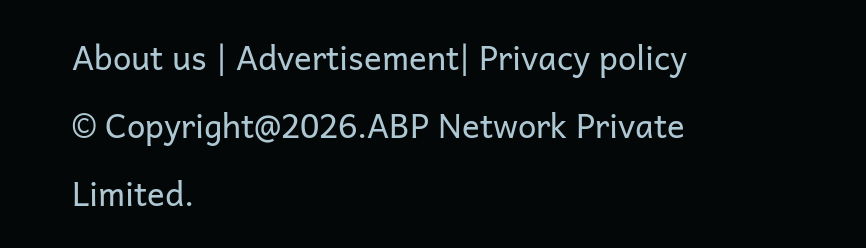About us | Advertisement| Privacy policy
© Copyright@2026.ABP Network Private Limited.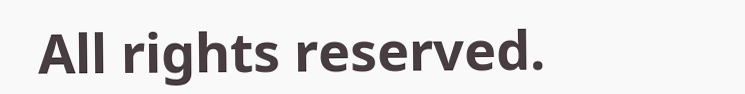All rights reserved.